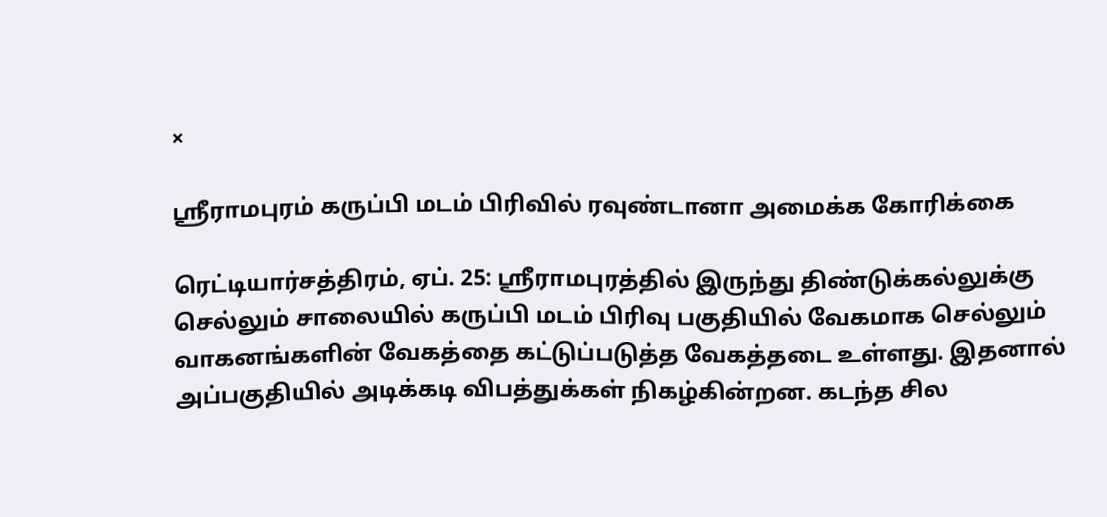×

ஸ்ரீராமபுரம் கருப்பி மடம் பிரிவில் ரவுண்டானா அமைக்க கோரிக்கை

ரெட்டியார்சத்திரம், ஏப். 25: ஸ்ரீராமபுரத்தில் இருந்து திண்டுக்கல்லுக்கு செல்லும் சாலையில் கருப்பி மடம் பிரிவு பகுதியில் வேகமாக செல்லும் வாகனங்களின் வேகத்தை கட்டுப்படுத்த வேகத்தடை உள்ளது. இதனால் அப்பகுதியில் அடிக்கடி விபத்துக்கள் நிகழ்கின்றன. கடந்த சில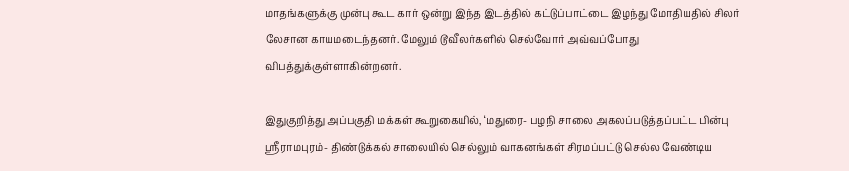மாதங்களுக்கு முன்பு கூட கார் ஒன்று இந்த இடத்தில் கட்டுப்பாட்டை இழந்து மோதியதில் சிலர் லேசான காயமடைந்தனர். மேலும் டூவீலர்களில் செல்வோர் அவ்வப்போது விபத்துக்குள்ளாகின்றனர்.

இதுகுறித்து அப்பகுதி மக்கள் கூறுகையில், ‘மதுரை- பழநி சாலை அகலப்படுத்தப்பட்ட பின்பு ஸ்ரீராமபுரம்- திண்டுக்கல் சாலையில் செல்லும் வாகனங்கள் சிரமப்பட்டு செல்ல வேண்டிய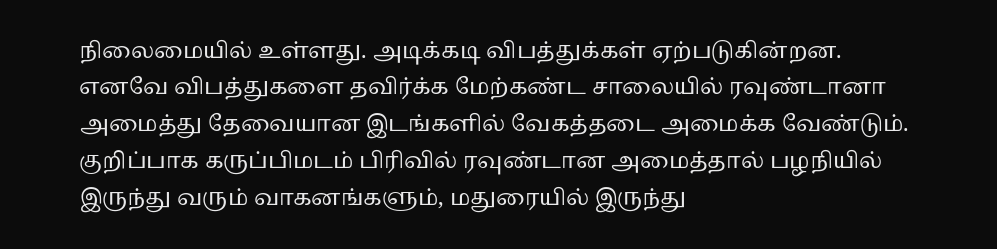நிலைமையில் உள்ளது. அடிக்கடி விபத்துக்கள் ஏற்படுகின்றன. எனவே விபத்துகளை தவிர்க்க மேற்கண்ட சாலையில் ரவுண்டானா அமைத்து தேவையான இடங்களில் வேகத்தடை அமைக்க வேண்டும். குறிப்பாக கருப்பிமடம் பிரிவில் ரவுண்டான அமைத்தால் பழநியில் இருந்து வரும் வாகனங்களும், மதுரையில் இருந்து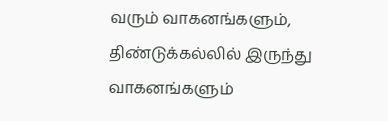வரும் வாகனங்களும், திண்டுக்கல்லில் இருந்து வாகனங்களும்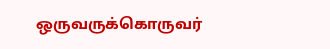ஒருவருக்கொருவர்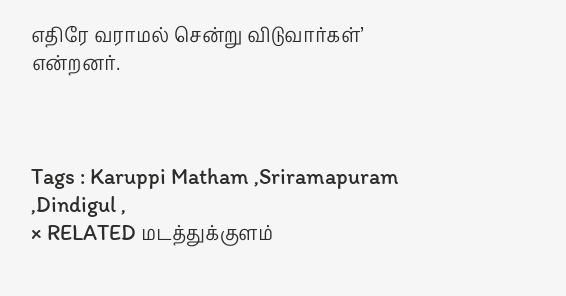எதிரே வராமல் சென்று விடுவார்கள்’ என்றனர்.



Tags : Karuppi Matham ,Sriramapuram ,Dindigul ,
× RELATED மடத்துக்குளம்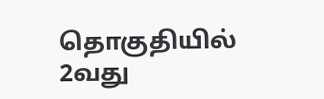தொகுதியில் 2வது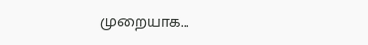முறையாக...